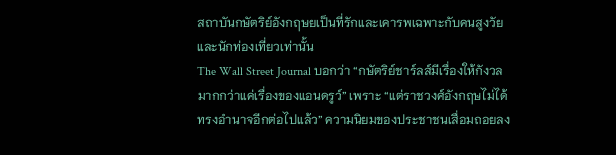สถาบันกษัตริย์อังกฤษยเป็นที่รักและเคารพเฉพาะกับคนสูงวัยและนักท่องเที่ยวเท่านั้น
The Wall Street Journal บอกว่า “กษัตริย์ชาร์ลส์มีเรื่องให้กังวลมากกว่าแค่เรื่องของแอนดรูว์” เพราะ “แต่ราชวงศ์อังกฤษไม่ได้ทรงอำนาจอีกต่อไปแล้ว” ความนิยมของประชาชนเสื่อมถอยลง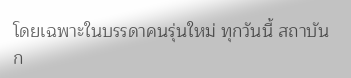โดยเฉพาะในบรรดาคนรุ่นใหม่ ทุกวันนี้ สถาบันก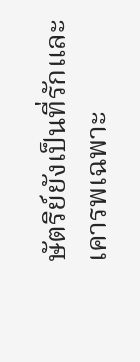ษัตริย์ยังเป็นที่รักและเคารพเฉพาะ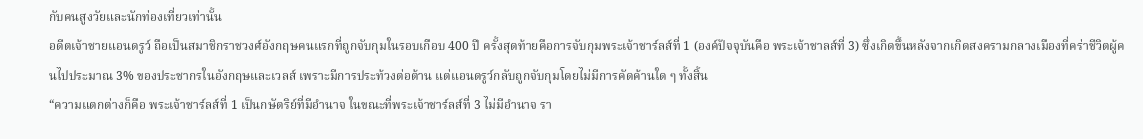กับคนสูงวัยและนักท่องเที่ยวเท่านั้น
อดีตเจ้าชายแอนดรูว์ ถือเป็นสมาชิกราชวงศ์อังกฤษคนแรกที่ถูกจับกุมในรอบเกือบ 400 ปี ครั้งสุดท้ายคือการจับกุมพระเจ้าชาร์ลส์ที่ 1 (องค์ปัจจุบันคือ พระเจ้าชาลส์ที่ 3) ซึ่งเกิดขึ้นหลังจากเกิดสงครามกลางเมืองที่คร่าชีวิตผู้คนไปประมาณ 3% ของประชากรในอังกฤษและเวลส์ เพราะมีการประท้วงต่อต้าน แต่แอนดรูว์กลับถูกจับกุมโดยไม่มีการคัดค้านใด ๆ ทั้งสิ้น
“ความแตกต่างก็คือ พระเจ้าชาร์ลส์ที่ 1 เป็นกษัตริย์ที่มีอำนาจ ในขณะที่พระเจ้าชาร์ลส์ที่ 3 ไม่มีอำนาจ รา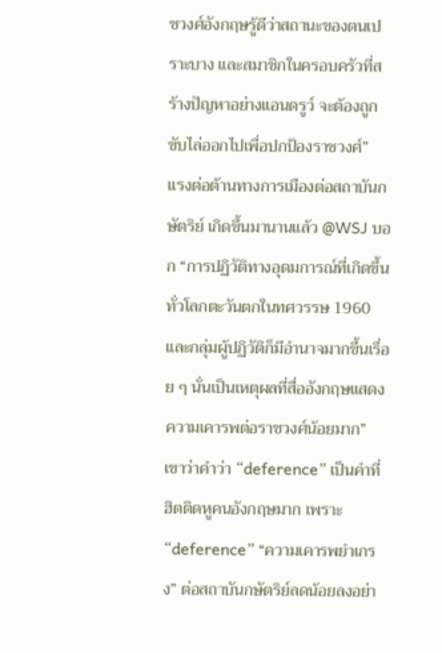ชวงศ์อังกฤษรู้ดีว่าสถานะของตนเปราะบาง และสมาชิกในครอบครัวที่สร้างปัญหาอย่างแอนดรูว์ จะต้องถูกขับไล่ออกไปเพื่อปกป้องราชวงศ์”
แรงต่อต้านทางการเมืองต่อสถาบันกษัตริย์ เกิดขึ้นมานานแล้ว @WSJ บอก “การปฏิวัติทางอุดมการณ์ที่เกิดขึ้นทั่วโลกตะวันตกในทศวรรษ 1960 และกลุ่มผู้ปฏิวัติก็มีอำนาจมากขึ้นเรื่อย ๆ นั่นเป็นเหตุผลที่สื่ออังกฤษแสดงความเคารพต่อราชวงศ์น้อยมาก”
เขาว่าคำว่า “deference” เป็นคำที่ฮิตติดหูคนอังกฤษมาก เพราะ “deference” “ความเคารพยำเกรง” ต่อสถาบันกษัตริย์ลดน้อยลงอย่า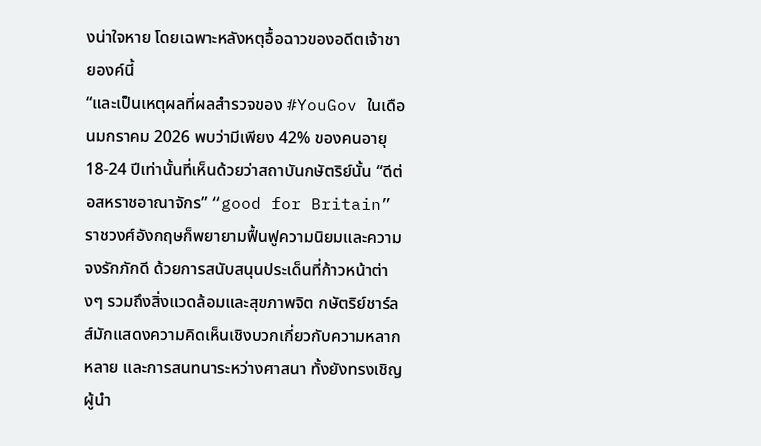งน่าใจหาย โดยเฉพาะหลังหตุอื้อฉาวของอดีตเจ้าชายองค์นี้
“และเป็นเหตุผลที่ผลสำรวจของ #YouGov ในเดือนมกราคม 2026 พบว่ามีเพียง 42% ของคนอายุ 18-24 ปีเท่านั้นที่เห็นด้วยว่าสถาบันกษัตริย์นั้น “ดีต่อสหราชอาณาจักร” “good for Britain”
ราชวงศ์อังกฤษก็พยายามฟื้นฟูความนิยมและความจงรักภักดี ด้วยการสนับสนุนประเด็นที่ก้าวหน้าต่างๆ รวมถึงสิ่งแวดล้อมและสุขภาพจิต กษัตริย์ชาร์ลส์มักแสดงความคิดเห็นเชิงบวกเกี่ยวกับความหลากหลาย และการสนทนาระหว่างศาสนา ทั้งยังทรงเชิญผู้นำ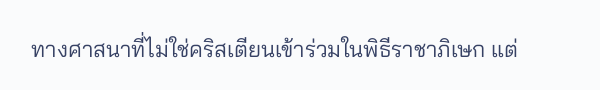ทางศาสนาที่ไม่ใช่คริสเตียนเข้าร่วมในพิธีราชาภิเษก แต่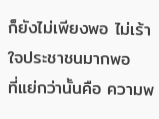ก็ยังไม่เพียงพอ ไม่เร้าใจประชาชนมากพอ
ที่แย่กว่านั้นคือ ความพ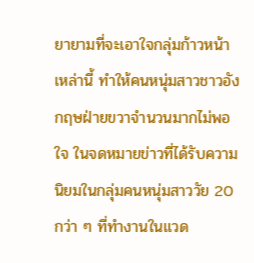ยายามที่จะเอาใจกลุ่มก้าวหน้าเหล่านี้ ทำให้คนหนุ่มสาวชาวอังกฤษฝ่ายขวาจำนวนมากไม่พอใจ ในจดหมายข่าวที่ได้รับความนิยมในกลุ่มคนหนุ่มสาววัย 20 กว่า ๆ ที่ทำงานในแวด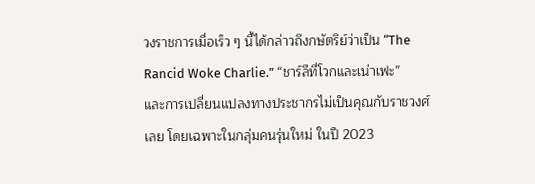วงราชการเมื่อเร็ว ๆ นี้ได้กล่าวถึงกษัตริย์ว่าเป็น “The Rancid Woke Charlie.” “ชาร์ลีที่โวกและเน่าเฟะ”
และการเปลี่ยนแปลงทางประชากรไม่เป็นคุณกับราชวงศ์เลย โดยเฉพาะในกลุ่มคนรุ่นใหม่ ในปี 2023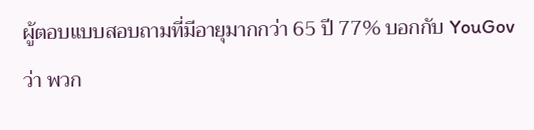ผู้ตอบแบบสอบถามที่มีอายุมากกว่า 65 ปี 77% บอกกับ YouGov ว่า พวก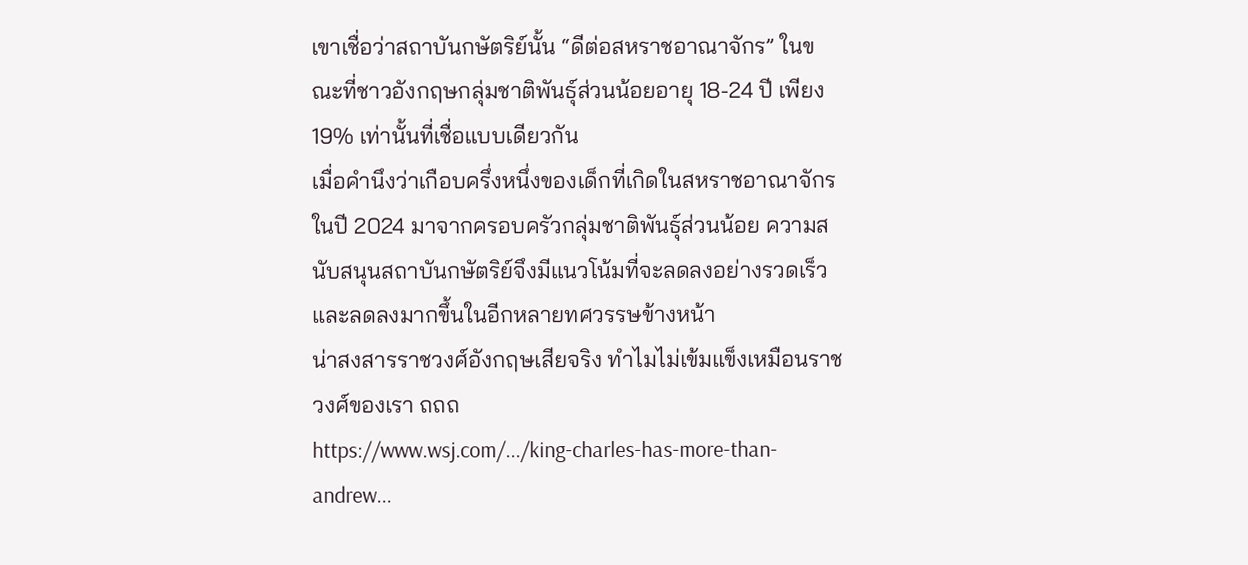เขาเชื่อว่าสถาบันกษัตริย์นั้น “ดีต่อสหราชอาณาจักร” ในขณะที่ชาวอังกฤษกลุ่มชาติพันธุ์ส่วนน้อยอายุ 18-24 ปี เพียง 19% เท่านั้นที่เชื่อแบบเดียวกัน
เมื่อคำนึงว่าเกือบครึ่งหนึ่งของเด็กที่เกิดในสหราชอาณาจักรในปี 2024 มาจากครอบครัวกลุ่มชาติพันธุ์ส่วนน้อย ความสนับสนุนสถาบันกษัตริย์จึงมีแนวโน้มที่จะลดลงอย่างรวดเร็ว และลดลงมากขึ้นในอีกหลายทศวรรษข้างหน้า
น่าสงสารราชวงศ์อังกฤษเสียจริง ทำไมไม่เข้มแข็งเหมือนราชวงศ์ของเรา ถถถ
https://www.wsj.com/.../king-charles-has-more-than-andrew...